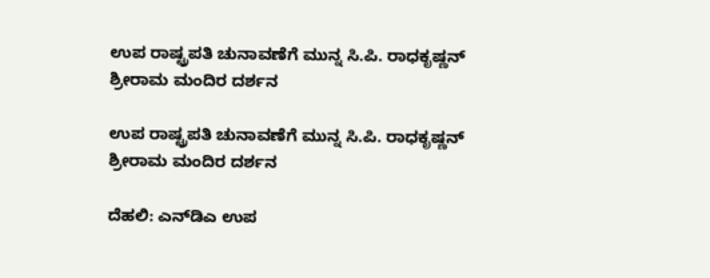ಉಪ ರಾಷ್ಟ್ರಪತಿ ಚುನಾವಣೆಗೆ ಮುನ್ನ ಸಿ.ಪಿ. ರಾಧಕೃಷ್ಣನ್ ಶ್ರೀರಾಮ ಮಂದಿರ ದರ್ಶನ

ಉಪ ರಾಷ್ಟ್ರಪತಿ ಚುನಾವಣೆಗೆ ಮುನ್ನ ಸಿ.ಪಿ. ರಾಧಕೃಷ್ಣನ್ ಶ್ರೀರಾಮ ಮಂದಿರ ದರ್ಶನ

ದೆಹಲಿ: ಎನ್‌ಡಿಎ ಉಪ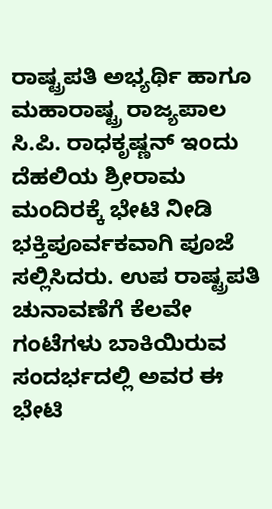ರಾಷ್ಟ್ರಪತಿ ಅಭ್ಯರ್ಥಿ ಹಾಗೂ ಮಹಾರಾಷ್ಟ್ರ ರಾಜ್ಯಪಾಲ ಸಿ.ಪಿ. ರಾಧಕೃಷ್ಣನ್ ಇಂದು ದೆಹಲಿಯ ಶ್ರೀರಾಮ ಮಂದಿರಕ್ಕೆ ಭೇಟಿ ನೀಡಿ ಭಕ್ತಿಪೂರ್ವಕವಾಗಿ ಪೂಜೆ ಸಲ್ಲಿಸಿದರು. ಉಪ ರಾಷ್ಟ್ರಪತಿ ಚುನಾವಣೆಗೆ ಕೆಲವೇ ಗಂಟೆಗಳು ಬಾಕಿಯಿರುವ ಸಂದರ್ಭದಲ್ಲಿ ಅವರ ಈ ಭೇಟಿ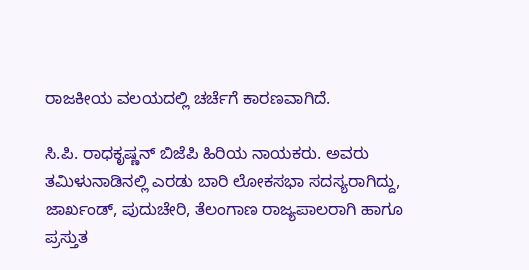ರಾಜಕೀಯ ವಲಯದಲ್ಲಿ ಚರ್ಚೆಗೆ ಕಾರಣವಾಗಿದೆ.

ಸಿ.ಪಿ. ರಾಧಕೃಷ್ಣನ್ ಬಿಜೆಪಿ ಹಿರಿಯ ನಾಯಕರು. ಅವರು ತಮಿಳುನಾಡಿನಲ್ಲಿ ಎರಡು ಬಾರಿ ಲೋಕಸಭಾ ಸದಸ್ಯರಾಗಿದ್ದು, ಜಾರ್ಖಂಡ್, ಪುದುಚೇರಿ, ತೆಲಂಗಾಣ ರಾಜ್ಯಪಾಲರಾಗಿ ಹಾಗೂ ಪ್ರಸ್ತುತ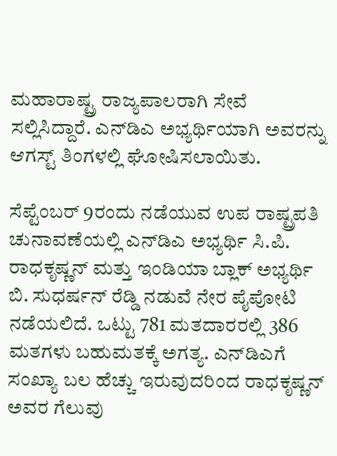ಮಹಾರಾಷ್ಟ್ರ ರಾಜ್ಯಪಾಲರಾಗಿ ಸೇವೆ ಸಲ್ಲಿಸಿದ್ದಾರೆ. ಎನ್‌ಡಿಎ ಅಭ್ಯರ್ಥಿಯಾಗಿ ಅವರನ್ನು ಆಗಸ್ಟ್ ತಿಂಗಳಲ್ಲಿ ಘೋಷಿಸಲಾಯಿತು.

ಸೆಪ್ಟೆಂಬರ್ 9ರಂದು ನಡೆಯುವ ಉಪ ರಾಷ್ಟ್ರಪತಿ ಚುನಾವಣೆಯಲ್ಲಿ ಎನ್‌ಡಿಎ ಅಭ್ಯರ್ಥಿ ಸಿ.ಪಿ. ರಾಧಕೃಷ್ಣನ್ ಮತ್ತು ಇಂಡಿಯಾ ಬ್ಲಾಕ್ ಅಭ್ಯರ್ಥಿ ಬಿ. ಸುಧರ್ಷನ್ ರೆಡ್ಡಿ ನಡುವೆ ನೇರ ಪೈಪೋಟಿ ನಡೆಯಲಿದೆ. ಒಟ್ಟು 781 ಮತದಾರರಲ್ಲಿ 386 ಮತಗಳು ಬಹುಮತಕ್ಕೆ ಅಗತ್ಯ. ಎನ್‌ಡಿಎಗೆ ಸಂಖ್ಯಾ ಬಲ ಹೆಚ್ಚು ಇರುವುದರಿಂದ ರಾಧಕೃಷ್ಣನ್ ಅವರ ಗೆಲುವು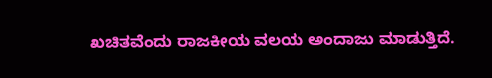ಖಚಿತವೆಂದು ರಾಜಕೀಯ ವಲಯ ಅಂದಾಜು ಮಾಡುತ್ತಿದೆ.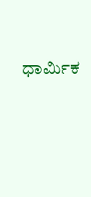ಧಾರ್ಮಿಕ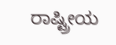ರಾಷ್ಟ್ರೀಯ